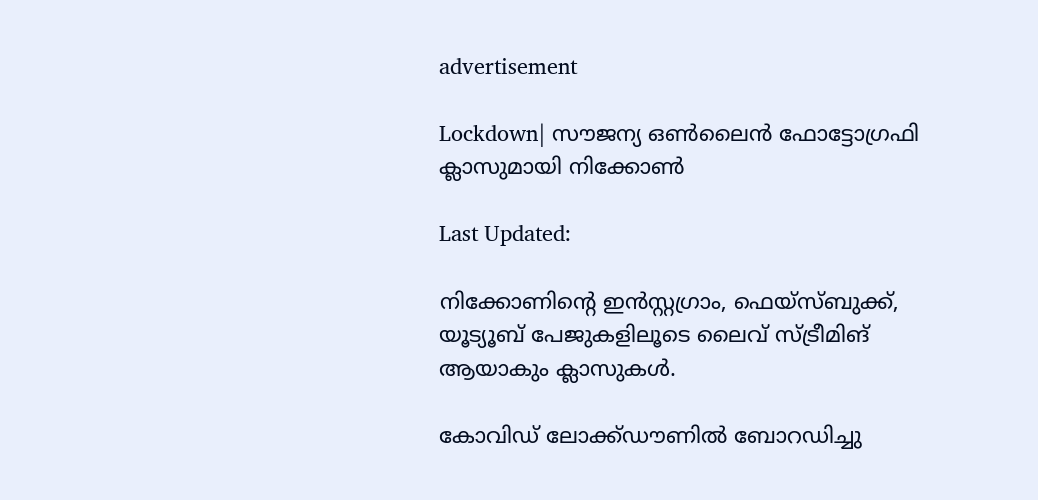advertisement

Lockdown| സൗജന്യ ഒൺലൈൻ ഫോട്ടോഗ്രഫി ക്ലാസുമായി നിക്കോൺ

Last Updated:

നിക്കോണിന്റെ ഇൻസ്റ്റഗ്രാം, ഫെയ്സ്ബുക്ക്, യൂട്യൂബ് പേജുകളിലൂടെ ലൈവ് സ്ട്രീമിങ് ആയാകും ക്ലാസുകൾ.

കോവിഡ് ലോക്ക്ഡൗണിൽ ബോറഡിച്ചു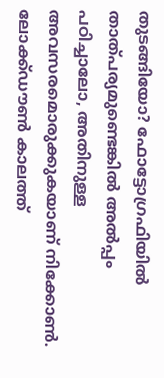തുടങ്ങിയോ? ഫോട്ടോഗ്രഫിയിൽ താത്പര്യമുണ്ടെങ്കിൽ അൽപ്പം പഠിച്ചാലോ, അതിനുള്ള അവസരമൊരുക്കുകയാണ് നിക്കോൺ. ലോക്ക്ഡൗൺ കാലത്ത്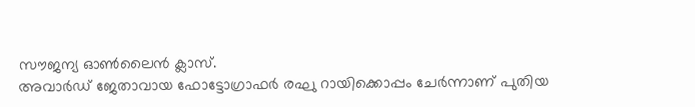സൗജന്യ ഓൺലൈൻ ക്ലാസ്.
അവാർഡ് ജേതാവായ ഫോട്ടോഗ്രാഫർ രഘു റായിക്കൊപ്പം ചേർന്നാണ് പുതിയ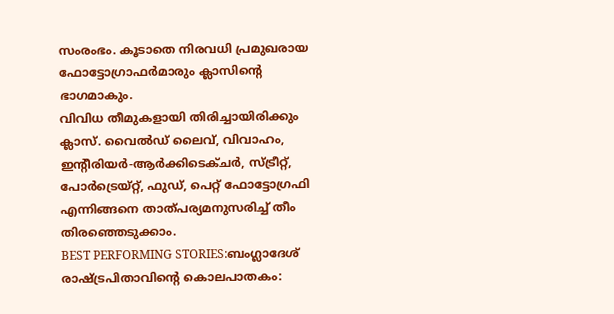സംരംഭം. കൂടാതെ നിരവധി പ്രമുഖരായ ഫോട്ടോഗ്രാഫർമാരും ക്ലാസിന്റെ ഭാഗമാകും.
വിവിധ തീമുകളായി തിരിച്ചായിരിക്കും ക്ലാസ്. വൈൽഡ് ലൈവ്, വിവാഹം, ഇന്റീരിയർ-ആർക്കിടെക്ചർ, സ്ട്രീറ്റ്, പോർട്രെയ്റ്റ്, ഫുഡ്, പെറ്റ് ഫോട്ടോഗ്രഫി എന്നിങ്ങനെ താത്പര്യമനുസരിച്ച് തീം തിരഞ്ഞെടുക്കാം.
BEST PERFORMING STORIES:ബംഗ്ലാദേശ് രാഷ്ട്രപിതാവിന്റെ കൊലപാതകം: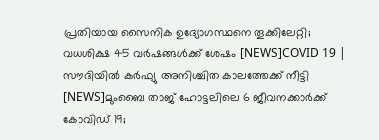പ്രതിയായ സൈനിക ഉദ്യോഗസ്ഥനെ തൂക്കിലേറ്റി; വധശിക്ഷ 45 വർഷങ്ങൾക്ക് ശേഷം [NEWS]COVID 19 | സൗദിയിൽ കർഫ്യു അനിശ്ചിത കാലത്തേക്ക് നീട്ടി [NEWS]മുംബൈ താജ് ഹോട്ടലിലെ 6 ജീവനക്കാര്‍ക്ക് കോവിഡ് 19;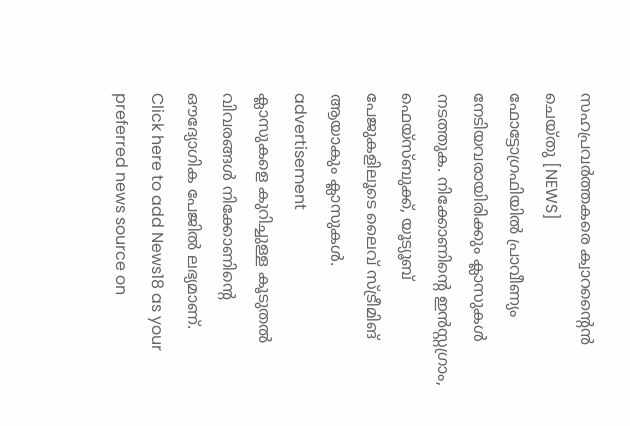സഹപ്രവർത്തകരെ ക്വാറന്റൈൻ ചെയ്തു [NEWS]
ഫോട്ടോഗ്രഫിയിൽ പ്രാവീണ്യം നേടിയവരായിരിക്കും ക്ലാസുകൾ നടത്തുക. നിക്കോണിന്റെ ഇൻസ്റ്റഗ്രാം, ഫെയ്സ്ബുക്ക്, യൂട്യൂബ് പേജുകളിലൂടെ ലൈവ് സ്ട്രീമിങ് ആയാകും ക്ലാസുകൾ.
advertisement
ക്ലാസുകളെ കുറിച്ചുള്ള കൂടുതൽ വിവരങ്ങൾ നിക്കോണിന്റെ ഔദ്യോഗിക പേജിൽ ലഭ്യമാണ്.
Click here to add News18 as your preferred news source on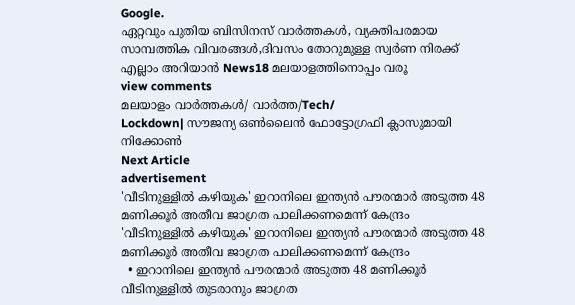Google.
ഏറ്റവും പുതിയ ബിസിനസ് വാർത്തകൾ, വ്യക്തിപരമായ സാമ്പത്തിക വിവരങ്ങൾ,ദിവസം തോറുമുള്ള സ്വർണ നിരക്ക് എല്ലാം അറിയാൻ News18 മലയാളത്തിനൊപ്പം വരൂ
view comments
മലയാളം വാർത്തകൾ/ വാർത്ത/Tech/
Lockdown| സൗജന്യ ഒൺലൈൻ ഫോട്ടോഗ്രഫി ക്ലാസുമായി നിക്കോൺ
Next Article
advertisement
'വീടിനുള്ളിൽ കഴിയുക' ഇറാനിലെ ഇന്ത്യൻ പൗരന്മാർ അടുത്ത 48 മണിക്കൂർ അതീവ ജാഗ്രത പാലിക്കണമെന്ന് കേന്ദ്രം
'വീടിനുള്ളിൽ കഴിയുക' ഇറാനിലെ ഇന്ത്യൻ പൗരന്മാർ അടുത്ത 48 മണിക്കൂർ അതീവ ജാഗ്രത പാലിക്കണമെന്ന് കേന്ദ്രം
  • ഇറാനിലെ ഇന്ത്യൻ പൗരന്മാർ അടുത്ത 48 മണിക്കൂർ വീടിനുള്ളിൽ തുടരാനും ജാഗ്രത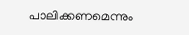പാലിക്കണമെന്നും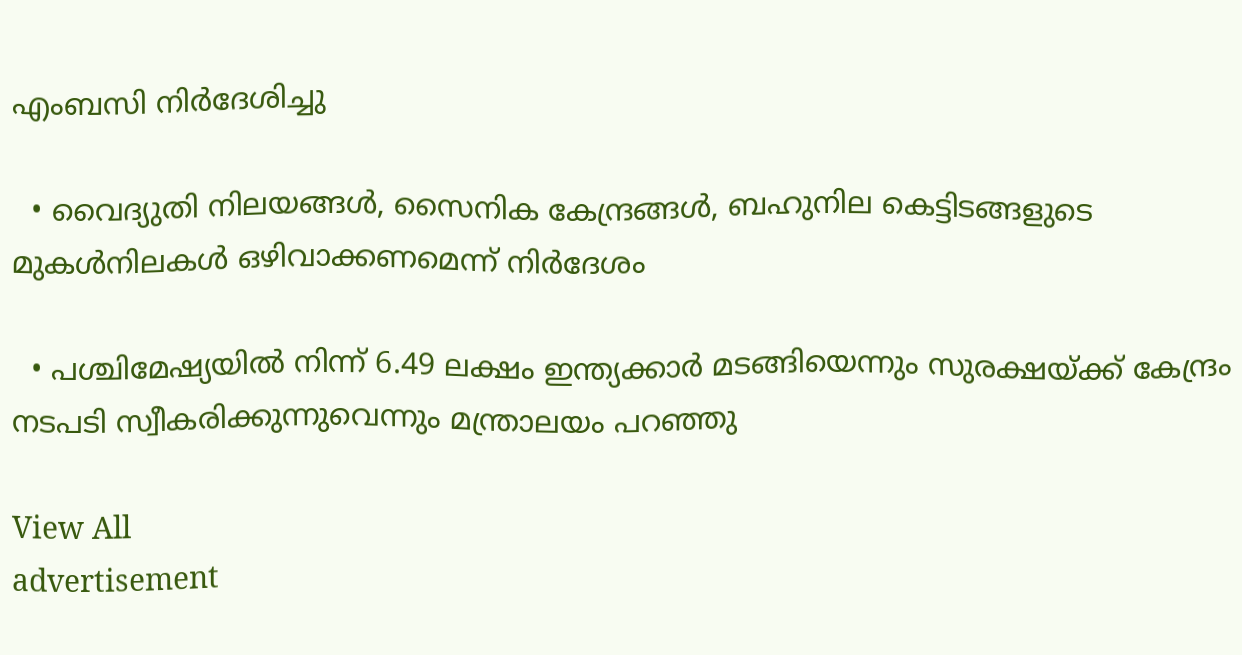എംബസി നിർദേശിച്ചു

  • വൈദ്യുതി നിലയങ്ങൾ, സൈനിക കേന്ദ്രങ്ങൾ, ബഹുനില കെട്ടിടങ്ങളുടെ മുകൾനിലകൾ ഒഴിവാക്കണമെന്ന് നിർദേശം

  • പശ്ചിമേഷ്യയിൽ നിന്ന് 6.49 ലക്ഷം ഇന്ത്യക്കാർ മടങ്ങിയെന്നും സുരക്ഷയ്ക്ക് കേന്ദ്രം നടപടി സ്വീകരിക്കുന്നുവെന്നും മന്ത്രാലയം പറഞ്ഞു

View All
advertisement